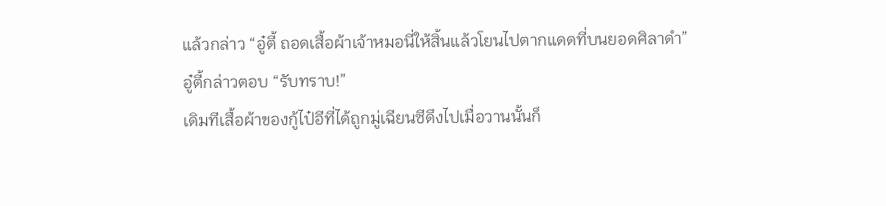แล้วกล่าว “อู๋ตี้ ถอดเสื้อผ้าเจ้าหมอนี่ให้สิ้นแล้วโยนไปตากแดดที่บนยอดศิลาดำ”
อู๋ตี้กล่าวตอบ “รับทราบ!”
เดิมทีเสื้อผ้าของกู้ไป๋อีที่ได้ถูกมู่เฉียนซีดึงไปเมื่อวานนั้นก็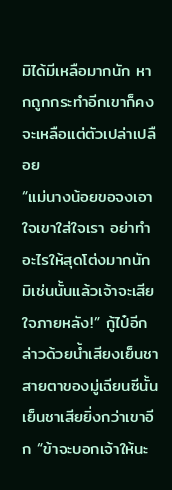มิได้มีเหลือมากนัก หากถูกกระทำอีกเขาก็คงจะเหลือแต่ตัวเปล่าเปลือย
“แม่นางน้อยขอจงเอาใจเขาใส่ใจเรา อย่าทำอะไรให้สุดโต่งมากนัก มิเช่นนั้นแล้วเจ้าจะเสียใจภายหลัง!” กู้ไป๋อีกล่าวด้วยน้ำเสียงเย็นชา
สายตาของมู่เฉียนซีนั้นเย็นชาเสียยิ่งกว่าเขาอีก “ข้าจะบอกเจ้าให้นะ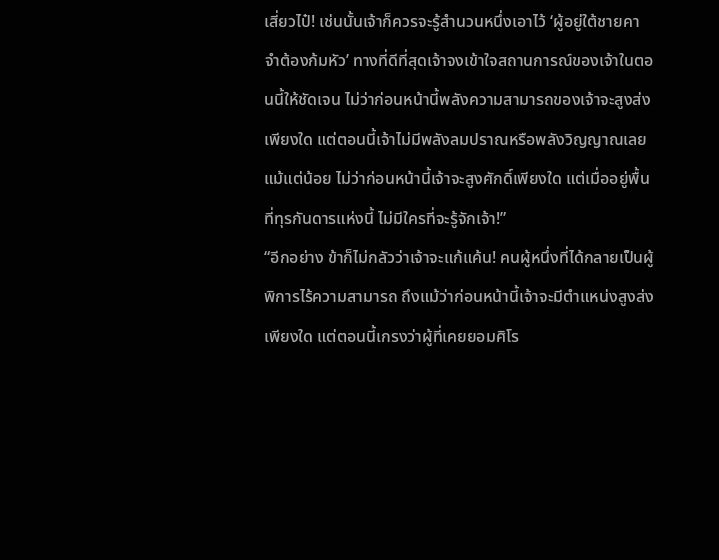เสี่ยวไป๋! เช่นนั้นเจ้าก็ควรจะรู้สำนวนหนึ่งเอาไว้ ‘ผู้อยู่ใต้ชายคา จำต้องก้มหัว’ ทางที่ดีที่สุดเจ้าจงเข้าใจสถานการณ์ของเจ้าในตอนนี้ให้ชัดเจน ไม่ว่าก่อนหน้านี้พลังความสามารถของเจ้าจะสูงส่งเพียงใด แต่ตอนนี้เจ้าไม่มีพลังลมปราณหรือพลังวิญญาณเลยแม้แต่น้อย ไม่ว่าก่อนหน้านี้เจ้าจะสูงศักดิ์เพียงใด แต่เมื่ออยู่พื้นที่ทุรกันดารแห่งนี้ ไม่มีใครที่จะรู้จักเจ้า!”
“อีกอย่าง ข้าก็ไม่กลัวว่าเจ้าจะแก้แค้น! คนผู้หนึ่งที่ได้กลายเป็นผู้พิการไร้ความสามารถ ถึงแม้ว่าก่อนหน้านี้เจ้าจะมีตำแหน่งสูงส่งเพียงใด แต่ตอนนี้เกรงว่าผู้ที่เคยยอมศิโร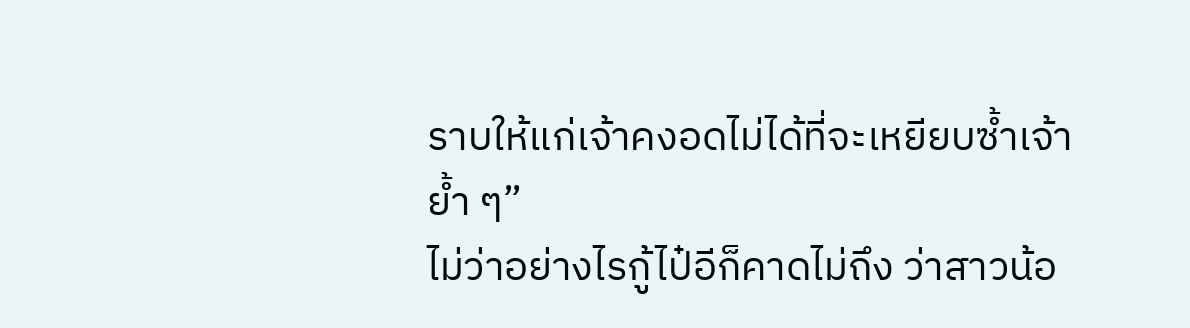ราบให้แก่เจ้าคงอดไม่ได้ที่จะเหยียบซ้ำเจ้าย้ำ ๆ”
ไม่ว่าอย่างไรกู้ไป๋อีก็คาดไม่ถึง ว่าสาวน้อ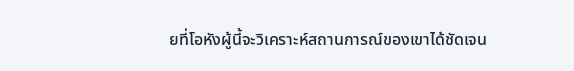ยที่โอหังผู้นี้จะวิเคราะห์สถานการณ์ของเขาได้ชัดเจน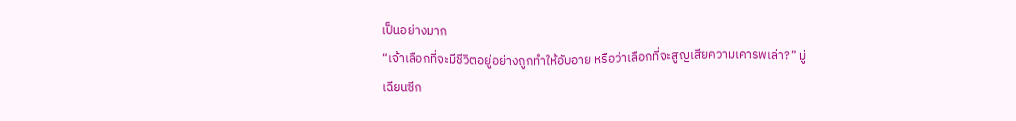เป็นอย่างมาก
“เจ้าเลือกที่จะมีชีวิตอยู่อย่างถูกทำให้อับอาย หรือว่าเลือกที่จะสูญเสียความเคารพเล่า?” มู่เฉียนซีก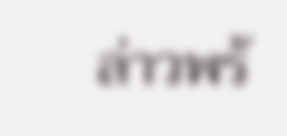ล่าวพร้